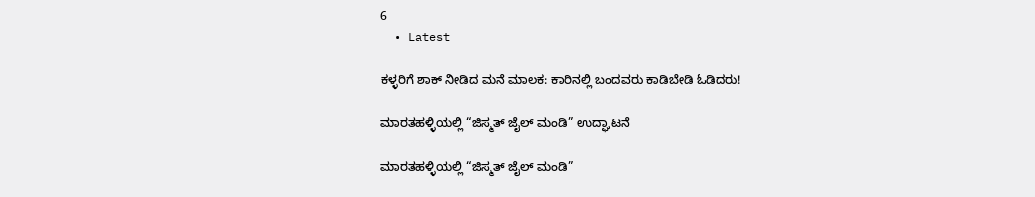6
  • Latest

ಕಳ್ಳರಿಗೆ ಶಾಕ್ ನೀಡಿದ ಮನೆ ಮಾಲಕ: ಕಾರಿನಲ್ಲಿ ಬಂದವರು ಕಾಡಿಬೇಡಿ ಓಡಿದರು!

ಮಾರತಹಳ್ಳಿಯಲ್ಲಿ “ಜಿಸ್ಮತ್ ಜೈಲ್ ಮಂಡಿ” ಉದ್ಘಾಟನೆ

ಮಾರತಹಳ್ಳಿಯಲ್ಲಿ “ಜಿಸ್ಮತ್ ಜೈಲ್ ಮಂಡಿ”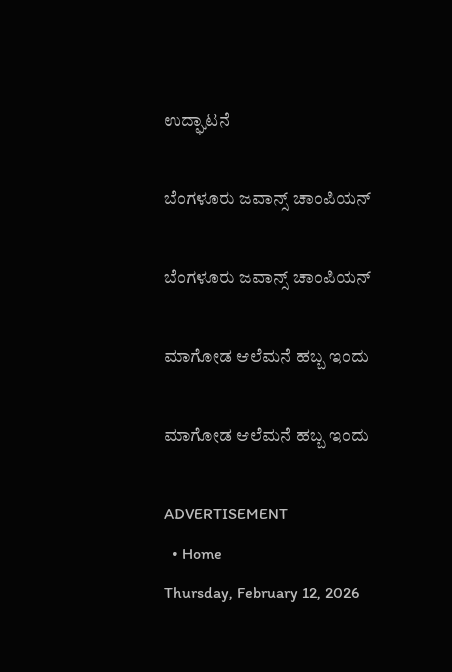ಉದ್ಘಾಟನೆ

ಬೆಂಗಳೂರು ಜವಾನ್ಸ್ ಚಾಂಪಿಯನ್

ಬೆಂಗಳೂರು ಜವಾನ್ಸ್ ಚಾಂಪಿಯನ್

ಮಾಗೋಡ ಆಲೆಮನೆ ಹಬ್ಬ ಇಂದು

ಮಾಗೋಡ ಆಲೆಮನೆ ಹಬ್ಬ ಇಂದು

ADVERTISEMENT
  • Home
Thursday, February 12, 2026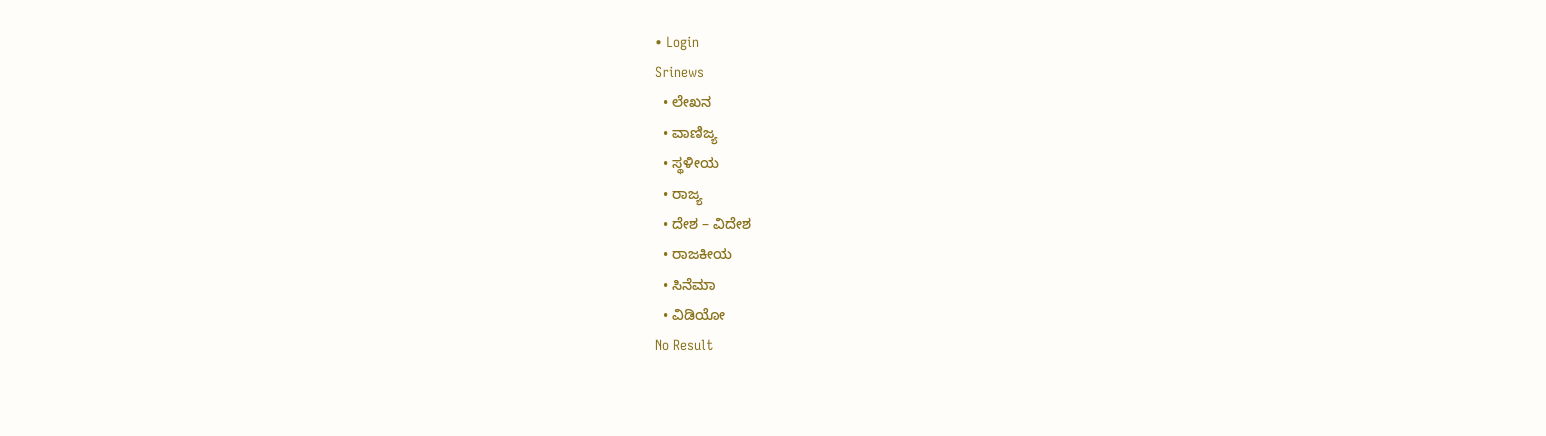• Login
Srinews
  • ಲೇಖನ
  • ವಾಣಿಜ್ಯ
  • ಸ್ಥಳೀಯ
  • ರಾಜ್ಯ
  • ದೇಶ – ವಿದೇಶ
  • ರಾಜಕೀಯ
  • ಸಿನೆಮಾ
  • ವಿಡಿಯೋ
No Result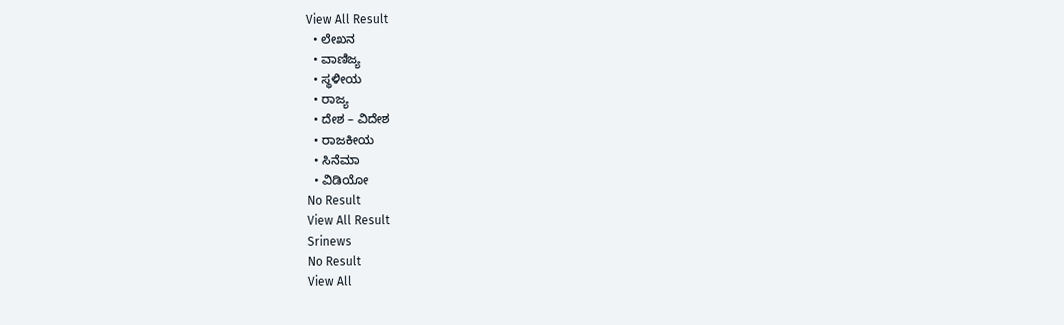View All Result
  • ಲೇಖನ
  • ವಾಣಿಜ್ಯ
  • ಸ್ಥಳೀಯ
  • ರಾಜ್ಯ
  • ದೇಶ – ವಿದೇಶ
  • ರಾಜಕೀಯ
  • ಸಿನೆಮಾ
  • ವಿಡಿಯೋ
No Result
View All Result
Srinews
No Result
View All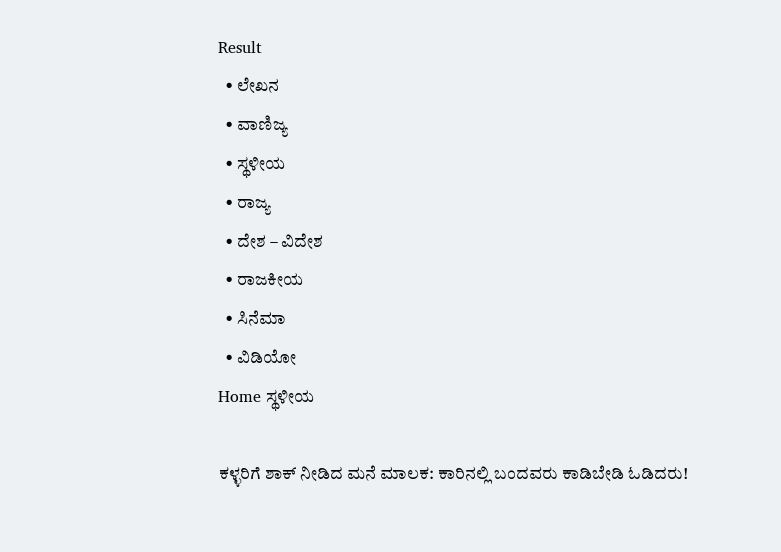Result
  • ಲೇಖನ
  • ವಾಣಿಜ್ಯ
  • ಸ್ಥಳೀಯ
  • ರಾಜ್ಯ
  • ದೇಶ – ವಿದೇಶ
  • ರಾಜಕೀಯ
  • ಸಿನೆಮಾ
  • ವಿಡಿಯೋ
Home ಸ್ಥಳೀಯ

ಕಳ್ಳರಿಗೆ ಶಾಕ್ ನೀಡಿದ ಮನೆ ಮಾಲಕ: ಕಾರಿನಲ್ಲಿ ಬಂದವರು ಕಾಡಿಬೇಡಿ ಓಡಿದರು!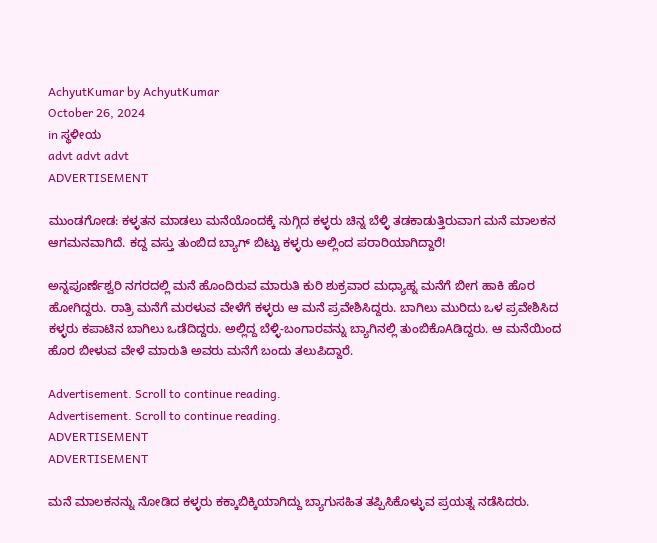AchyutKumar by AchyutKumar
October 26, 2024
in ಸ್ಥಳೀಯ
advt advt advt
ADVERTISEMENT

ಮುಂಡಗೋಡ: ಕಳ್ಳತನ ಮಾಡಲು ಮನೆಯೊಂದಕ್ಕೆ ನುಗ್ಗಿದ ಕಳ್ಳರು ಚಿನ್ನ ಬೆಳ್ಳಿ ತಡಕಾಡುತ್ತಿರುವಾಗ ಮನೆ ಮಾಲಕನ ಆಗಮನವಾಗಿದೆ. ಕದ್ದ ವಸ್ತು ತುಂಬಿದ ಬ್ಯಾಗ್ ಬಿಟ್ಟು ಕಳ್ಳರು ಅಲ್ಲಿಂದ ಪರಾರಿಯಾಗಿದ್ದಾರೆ!

ಅನ್ನಪೂರ್ಣೆಶ್ವರಿ ನಗರದಲ್ಲಿ ಮನೆ ಹೊಂದಿರುವ ಮಾರುತಿ ಕುರಿ ಶುಕ್ರವಾರ ಮಧ್ಯಾಹ್ನ ಮನೆಗೆ ಬೀಗ ಹಾಕಿ ಹೊರ ಹೋಗಿದ್ದರು. ರಾತ್ರಿ ಮನೆಗೆ ಮರಳುವ ವೇಳೆಗೆ ಕಳ್ಳರು ಆ ಮನೆ ಪ್ರವೇಶಿಸಿದ್ದರು. ಬಾಗಿಲು ಮುರಿದು ಒಳ ಪ್ರವೇಶಿಸಿದ ಕಳ್ಳರು ಕಪಾಟಿನ ಬಾಗಿಲು ಒಡೆದಿದ್ದರು. ಅಲ್ಲಿದ್ದ ಬೆಳ್ಳಿ-ಬಂಗಾರವನ್ನು ಬ್ಯಾಗಿನಲ್ಲಿ ತುಂಬಿಕೊAಡಿದ್ದರು. ಆ ಮನೆಯಿಂದ ಹೊರ ಬೀಳುವ ವೇಳೆ ಮಾರುತಿ ಅವರು ಮನೆಗೆ ಬಂದು ತಲುಪಿದ್ದಾರೆ.

Advertisement. Scroll to continue reading.
Advertisement. Scroll to continue reading.
ADVERTISEMENT
ADVERTISEMENT

ಮನೆ ಮಾಲಕನನ್ನು ನೋಡಿದ ಕಳ್ಳರು ಕಕ್ಕಾಬಿಕ್ಕಿಯಾಗಿದ್ದು ಬ್ಯಾಗುಸಹಿತ ತಪ್ಪಿಸಿಕೊಳ್ಳುವ ಪ್ರಯತ್ನ ನಡೆಸಿದರು.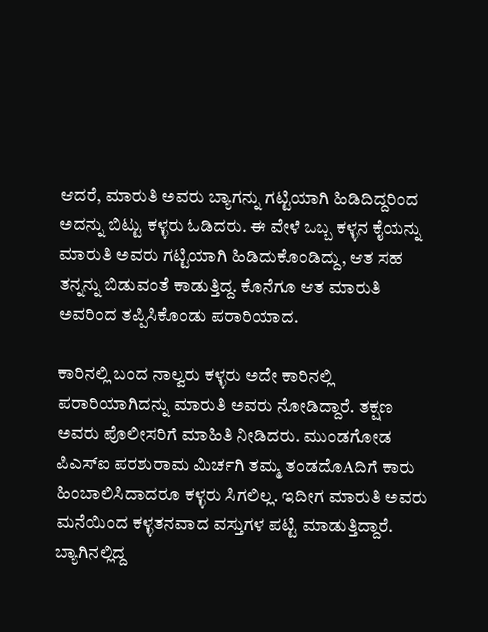ಆದರೆ, ಮಾರುತಿ ಅವರು ಬ್ಯಾಗನ್ನು ಗಟ್ಟಿಯಾಗಿ ಹಿಡಿದಿದ್ದರಿಂದ ಅದನ್ನು ಬಿಟ್ಟು ಕಳ್ಳರು ಓಡಿದರು. ಈ ವೇಳೆ ಒಬ್ಬ ಕಳ್ಳನ ಕೈಯನ್ನು ಮಾರುತಿ ಅವರು ಗಟ್ಟಿಯಾಗಿ ಹಿಡಿದುಕೊಂಡಿದ್ದು, ಆತ ಸಹ ತನ್ನನ್ನು ಬಿಡುವಂತೆ ಕಾಡುತ್ತಿದ್ದ. ಕೊನೆಗೂ ಆತ ಮಾರುತಿ ಅವರಿಂದ ತಪ್ಪಿಸಿಕೊಂಡು ಪರಾರಿಯಾದ.

ಕಾರಿನಲ್ಲಿ ಬಂದ ನಾಲ್ವರು ಕಳ್ಳರು ಅದೇ ಕಾರಿನಲ್ಲಿ ಪರಾರಿಯಾಗಿದನ್ನು ಮಾರುತಿ ಅವರು ನೋಡಿದ್ದಾರೆ. ತಕ್ಷಣ ಅವರು ಪೊಲೀಸರಿಗೆ ಮಾಹಿತಿ ನೀಡಿದರು. ಮುಂಡಗೋಡ ಪಿಎಸ್‌ಐ ಪರಶುರಾಮ ಮಿರ್ಚಗಿ ತಮ್ಮ ತಂಡದೊAದಿಗೆ ಕಾರು ಹಿಂಬಾಲಿಸಿದಾದರೂ ಕಳ್ಳರು ಸಿಗಲಿಲ್ಲ. ಇದೀಗ ಮಾರುತಿ ಅವರು ಮನೆಯಿಂದ ಕಳ್ಳತನವಾದ ವಸ್ತುಗಳ ಪಟ್ಟಿ ಮಾಡುತ್ತಿದ್ದಾರೆ. ಬ್ಯಾಗಿನಲ್ಲಿದ್ದ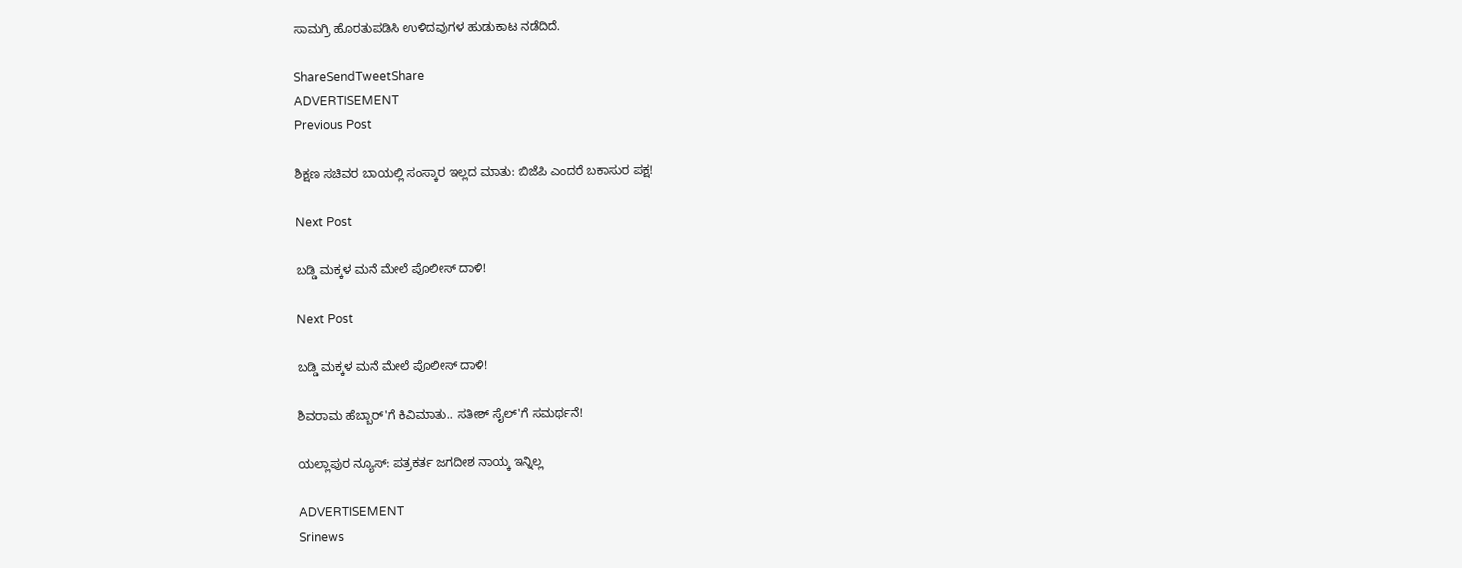ಸಾಮಗ್ರಿ ಹೊರತುಪಡಿಸಿ ಉಳಿದವುಗಳ ಹುಡುಕಾಟ ನಡೆದಿದೆ.

ShareSendTweetShare
ADVERTISEMENT
Previous Post

ಶಿಕ್ಷಣ ಸಚಿವರ ಬಾಯಲ್ಲಿ ಸಂಸ್ಕಾರ ಇಲ್ಲದ ಮಾತು: ಬಿಜೆಪಿ ಎಂದರೆ ಬಕಾಸುರ ಪಕ್ಷ!

Next Post

ಬಡ್ಡಿ ಮಕ್ಕಳ ಮನೆ ಮೇಲೆ ಪೊಲೀಸ್ ದಾಳಿ!

Next Post

ಬಡ್ಡಿ ಮಕ್ಕಳ ಮನೆ ಮೇಲೆ ಪೊಲೀಸ್ ದಾಳಿ!

ಶಿವರಾಮ ಹೆಬ್ಬಾರ್'ಗೆ ಕಿವಿಮಾತು.. ಸತೀಶ್ ಸೈಲ್'ಗೆ ಸಮರ್ಥನೆ!

ಯಲ್ಲಾಪುರ ನ್ಯೂಸ್: ಪತ್ರಕರ್ತ ಜಗದೀಶ ನಾಯ್ಕ ಇನ್ನಿಲ್ಲ

ADVERTISEMENT
Srinews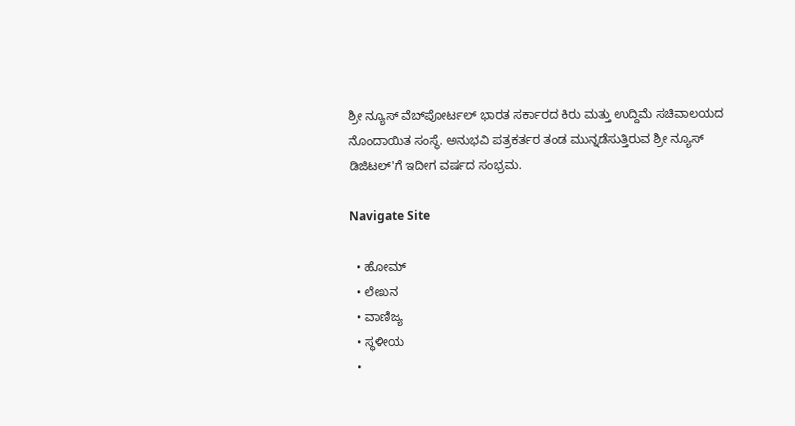ಶ್ರೀ ನ್ಯೂಸ್ ವೆಬ್‌ಪೋರ್ಟಲ್ ಭಾರತ ಸರ್ಕಾರದ ಕಿರು ಮತ್ತು ಉದ್ದಿಮೆ ಸಚಿವಾಲಯದ ನೊಂದಾಯಿತ ಸಂಸ್ಥೆ. ಅನುಭವಿ ಪತ್ರಕರ್ತರ ತಂಡ ಮುನ್ನಡೆಸುತ್ತಿರುವ ಶ್ರೀ ನ್ಯೂಸ್ ಡಿಜಿಟಲ್'ಗೆ ಇದೀಗ ವರ್ಷದ ಸಂಭ್ರಮ.

Navigate Site

  • ಹೋಮ್
  • ಲೇಖನ
  • ವಾಣಿಜ್ಯ
  • ಸ್ಥಳೀಯ
  •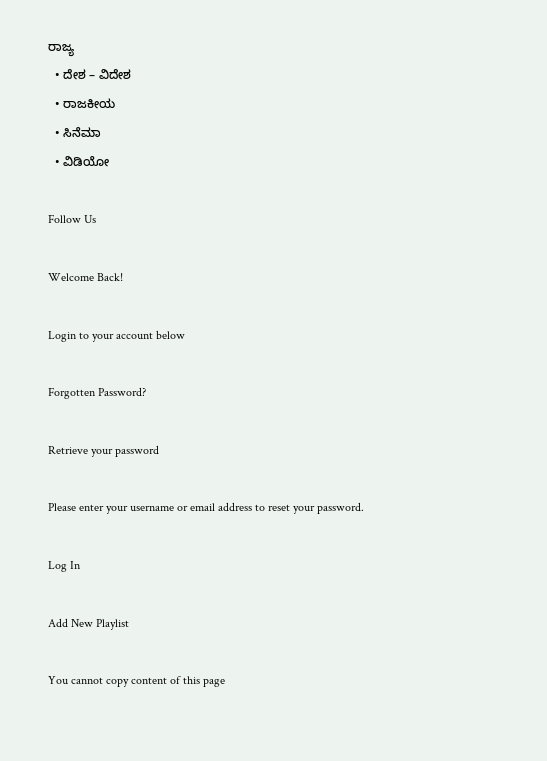ರಾಜ್ಯ
  • ದೇಶ – ವಿದೇಶ
  • ರಾಜಕೀಯ
  • ಸಿನೆಮಾ
  • ವಿಡಿಯೋ

Follow Us

Welcome Back!

Login to your account below

Forgotten Password?

Retrieve your password

Please enter your username or email address to reset your password.

Log In

Add New Playlist

You cannot copy content of this page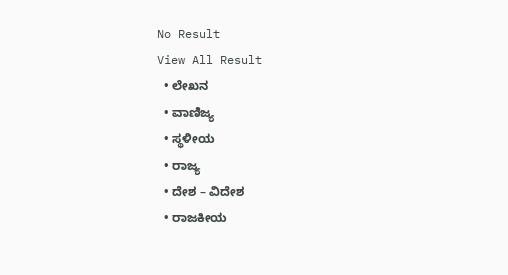No Result
View All Result
  • ಲೇಖನ
  • ವಾಣಿಜ್ಯ
  • ಸ್ಥಳೀಯ
  • ರಾಜ್ಯ
  • ದೇಶ – ವಿದೇಶ
  • ರಾಜಕೀಯ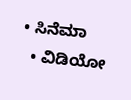• ಸಿನೆಮಾ
  • ವಿಡಿಯೋ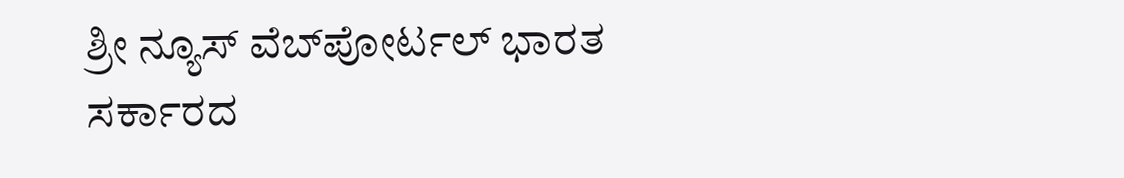ಶ್ರೀ ನ್ಯೂಸ್ ವೆಬ್‌ಪೋರ್ಟಲ್ ಭಾರತ ಸರ್ಕಾರದ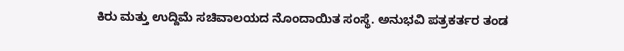ಕಿರು ಮತ್ತು ಉದ್ದಿಮೆ ಸಚಿವಾಲಯದ ನೊಂದಾಯಿತ ಸಂಸ್ಥೆ. ಅನುಭವಿ ಪತ್ರಕರ್ತರ ತಂಡ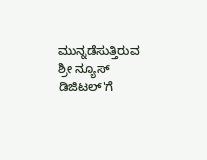ಮುನ್ನಡೆಸುತ್ತಿರುವ ಶ್ರೀ ನ್ಯೂಸ್ ಡಿಜಿಟಲ್'ಗೆ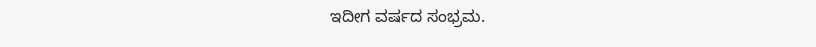ಇದೀಗ ವರ್ಷದ ಸಂಭ್ರಮ.